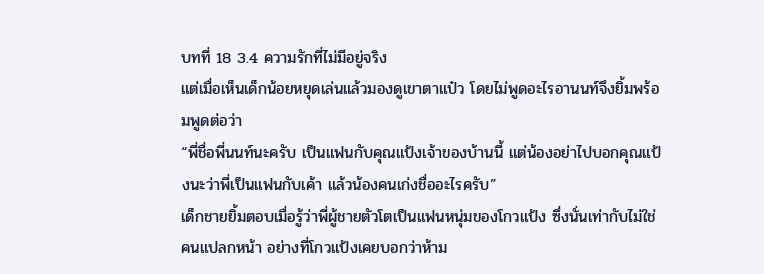บทที่ 18 3.4 ความรักที่ไม่มีอยู่จริง
แต่เมื่อเห็นเด็กน้อยหยุดเล่นแล้วมองดูเขาตาแป๋ว โดยไม่พูดอะไรอานนท์จึงยิ้มพร้อมพูดต่อว่า
“พี่ชื่อพี่นนท์นะครับ เป็นแฟนกับคุณแป้งเจ้าของบ้านนี้ แต่น้องอย่าไปบอกคุณแป้งนะว่าพี่เป็นแฟนกับเค้า แล้วน้องคนเก่งชื่ออะไรครับ”
เด็กชายยิ้มตอบเมื่อรู้ว่าพี่ผู้ชายตัวโตเป็นแฟนหนุ่มของโกวแป้ง ซึ่งนั่นเท่ากับไม่ใช่คนแปลกหน้า อย่างที่โกวแป้งเคยบอกว่าห้าม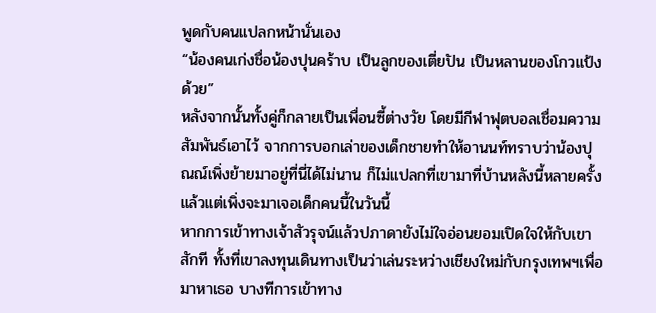พูดกับคนแปลกหน้านั่นเอง
“น้องคนเก่งชื่อน้องปุนคร้าบ เป็นลูกของเตี่ยปัน เป็นหลานของโกวแป้งด้วย”
หลังจากนั้นทั้งคู่ก็กลายเป็นเพื่อนซี้ต่างวัย โดยมีกีฬาฟุตบอลเชื่อมความสัมพันธ์เอาไว้ จากการบอกเล่าของเด็กชายทำให้อานนท์ทราบว่าน้องปุณณ์เพิ่งย้ายมาอยู่ที่นี่ได้ไม่นาน ก็ไม่แปลกที่เขามาที่บ้านหลังนี้หลายครั้งแล้วแต่เพิ่งจะมาเจอเด็กคนนี้ในวันนี้
หากการเข้าทางเจ้าสัวรุจน์แล้วปภาดายังไม่ใจอ่อนยอมเปิดใจให้กับเขาสักที ทั้งที่เขาลงทุนเดินทางเป็นว่าเล่นระหว่างเชียงใหม่กับกรุงเทพฯเพื่อมาหาเธอ บางทีการเข้าทาง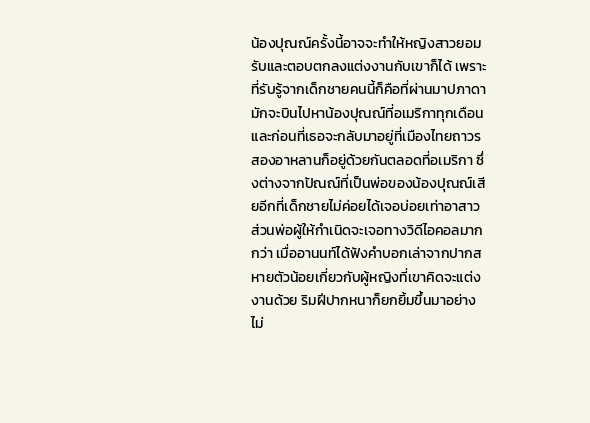น้องปุณณ์ครั้งนี้อาจจะทำให้หญิงสาวยอมรับและตอบตกลงแต่งงานกับเขาก็ได้ เพราะที่รับรู้จากเด็กชายคนนี้ก็คือที่ผ่านมาปภาดามักจะบินไปหาน้องปุณณ์ที่อเมริกาทุกเดือน
และก่อนที่เธอจะกลับมาอยู่ที่เมืองไทยถาวรสองอาหลานก็อยู่ด้วยกันตลอดที่อเมริกา ซึ่งต่างจากปัณณ์ที่เป็นพ่อของน้องปุณณ์เสียอีกที่เด็กชายไม่ค่อยได้เจอบ่อยเท่าอาสาว ส่วนพ่อผู้ให้กำเนิดจะเจอทางวิดีไอคอลมากกว่า เมื่ออานนท์ได้ฟังคำบอกเล่าจากปากสหายตัวน้อยเกี่ยวกับผู้หญิงที่เขาคิดจะแต่งงานด้วย ริมฝีปากหนาก็ยกยิ้มขึ้นมาอย่างไม่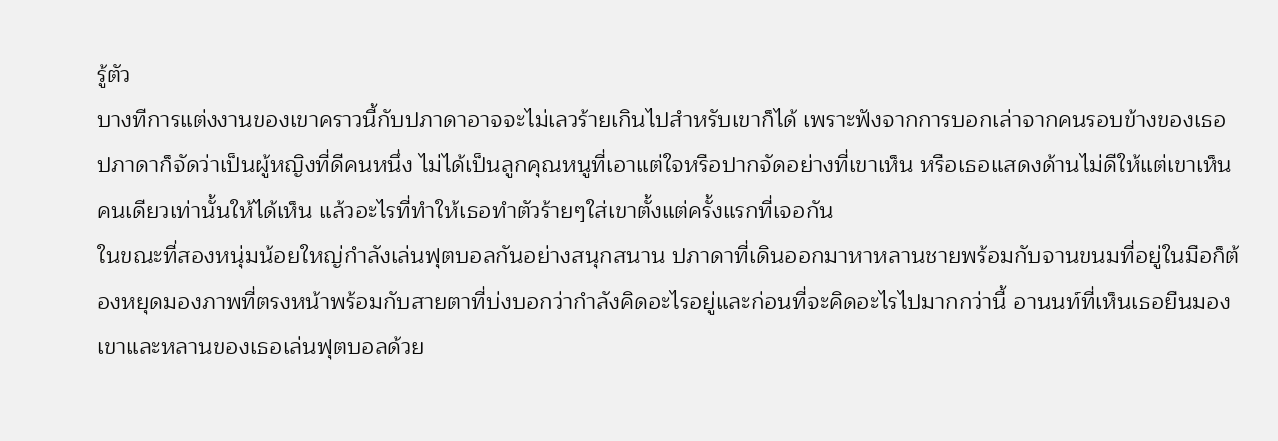รู้ตัว
บางทีการแต่งงานของเขาคราวนี้กับปภาดาอาจจะไม่เลวร้ายเกินไปสำหรับเขาก็ได้ เพราะฟังจากการบอกเล่าจากคนรอบข้างของเธอ ปภาดาก็จัดว่าเป็นผู้หญิงที่ดีคนหนึ่ง ไม่ได้เป็นลูกคุณหนูที่เอาแต่ใจหรือปากจัดอย่างที่เขาเห็น หรือเธอแสดงด้านไม่ดีให้แต่เขาเห็นคนเดียวเท่านั้นให้ได้เห็น แล้วอะไรที่ทำให้เธอทำตัวร้ายๆใส่เขาตั้งแต่ครั้งแรกที่เจอกัน
ในขณะที่สองหนุ่มน้อยใหญ่กำลังเล่นฟุตบอลกันอย่างสนุกสนาน ปภาดาที่เดินออกมาหาหลานชายพร้อมกับจานขนมที่อยู่ในมือก็ต้องหยุดมองภาพที่ตรงหน้าพร้อมกับสายตาที่บ่งบอกว่ากำลังคิดอะไรอยู่และก่อนที่จะคิดอะไรไปมากกว่านี้ อานนท์ที่เห็นเธอยืนมองเขาและหลานของเธอเล่นฟุตบอลด้วย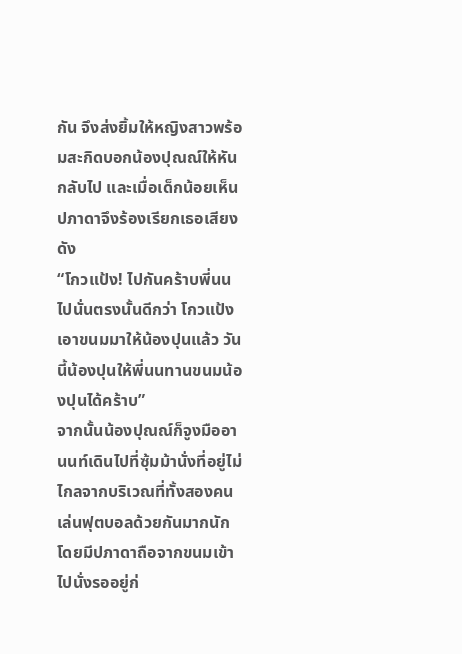กัน จึงส่งยิ้มให้หญิงสาวพร้อมสะกิดบอกน้องปุณณ์ให้หันกลับไป และเมื่อเด็กน้อยเห็นปภาดาจึงร้องเรียกเธอเสียงดัง
“โกวแป้ง! ไปกันคร้าบพี่นน ไปนั่นตรงนั้นดีกว่า โกวแป้งเอาขนมมาให้น้องปุนแล้ว วันนี้น้องปุนให้พี่นนทานขนมน้องปุนได้คร้าบ”
จากนั้นน้องปุณณ์ก็จูงมืออานนท์เดินไปที่ซุ้มม้านั่งที่อยู่ไม่ไกลจากบริเวณที่ทั้งสองคนเล่นฟุตบอลด้วยกันมากนัก โดยมีปภาดาถือจากขนมเข้าไปนั่งรออยู่ก่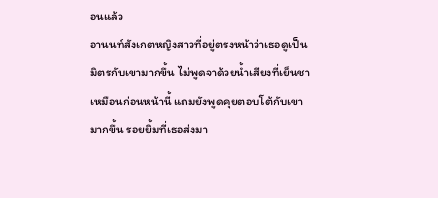อนแล้ว
อานนท์สังเกตหญิงสาวที่อยู่ตรงหน้าว่าเธอดูเป็นมิตรกับเขามากขึ้น ไม่พูดจาด้วยน้ำเสียงที่เย็นชาเหมือนก่อนหน้านี้ แถมยังพูดคุยตอบโต้กับเขามากขึ้น รอยยิ้มที่เธอส่งมา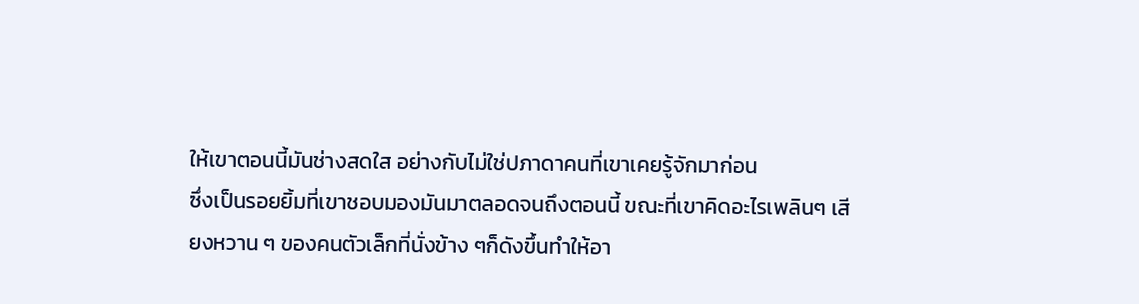ให้เขาตอนนี้มันช่างสดใส อย่างกับไม่ใช่ปภาดาคนที่เขาเคยรู้จักมาก่อน
ซึ่งเป็นรอยยิ้มที่เขาชอบมองมันมาตลอดจนถึงตอนนี้ ขณะที่เขาคิดอะไรเพลินๆ เสียงหวาน ๆ ของคนตัวเล็กที่นั่งข้าง ๆก็ดังขึ้นทำให้อา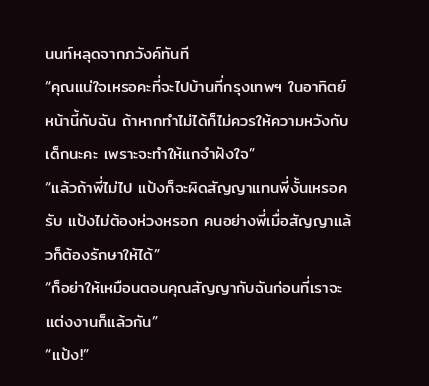นนท์หลุดจากภวังค์ทันที
“คุณแน่ใจเหรอคะที่จะไปบ้านที่กรุงเทพฯ ในอาทิตย์หน้านี้กับฉัน ถ้าหากทำไม่ได้ก็ไม่ควรให้ความหวังกับเด็กนะคะ เพราะจะทำให้แกจำฝังใจ”
“แล้วถ้าพี่ไม่ไป แป้งก็จะผิดสัญญาแทนพี่งั้นเหรอครับ แป้งไม่ต้องห่วงหรอก คนอย่างพี่เมื่อสัญญาแล้วก็ต้องรักษาให้ได้”
“ก็อย่าให้เหมือนตอนคุณสัญญากับฉันก่อนที่เราจะแต่งงานก็แล้วกัน”
“แป้ง!”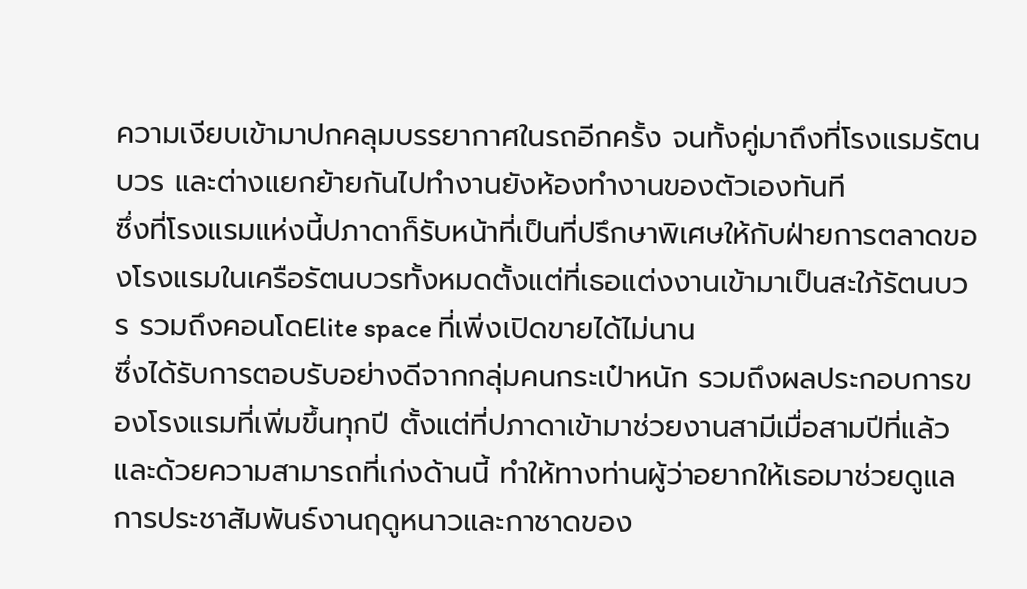ความเงียบเข้ามาปกคลุมบรรยากาศในรถอีกครั้ง จนทั้งคู่มาถึงที่โรงแรมรัตนบวร และต่างแยกย้ายกันไปทำงานยังห้องทำงานของตัวเองทันที
ซึ่งที่โรงแรมแห่งนี้ปภาดาก็รับหน้าที่เป็นที่ปรึกษาพิเศษให้กับฝ่ายการตลาดของโรงแรมในเครือรัตนบวรทั้งหมดตั้งแต่ที่เธอแต่งงานเข้ามาเป็นสะใภ้รัตนบวร รวมถึงคอนโดElite space ที่เพิ่งเปิดขายได้ไม่นาน
ซึ่งได้รับการตอบรับอย่างดีจากกลุ่มคนกระเป๋าหนัก รวมถึงผลประกอบการของโรงแรมที่เพิ่มขึ้นทุกปี ตั้งแต่ที่ปภาดาเข้ามาช่วยงานสามีเมื่อสามปีที่แล้ว และด้วยความสามารถที่เก่งด้านนี้ ทำให้ทางท่านผู้ว่าอยากให้เธอมาช่วยดูแลการประชาสัมพันธ์งานฤดูหนาวและกาชาดของ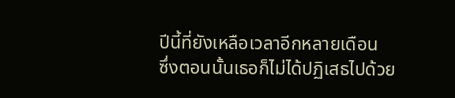ปีนี้ที่ยังเหลือเวลาอีกหลายเดือน
ซึ่งตอนนั้นเธอก็ไม่ได้ปฏิเสธไปด้วย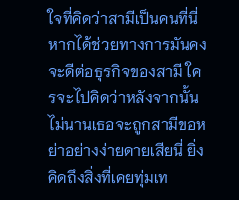ใจที่คิดว่าสามีเป็นคนที่นี่ หากได้ช่วยทางการมันคงจะดีต่อธุรกิจของสามี ใครจะไปคิดว่าหลังจากนั้นไม่นานเธอจะถูกสามีขอหย่าอย่างง่ายดายเสียนี่ ยิ่งคิดถึงสิ่งที่เคยทุ่มเท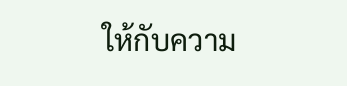ให้กับความ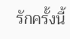รักครั้งนี้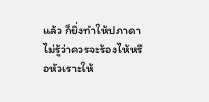แล้ว ก็ยิ่งทำให้ปภาดาไม่รู้ว่าควรจะร้องไห้หรือหัวเราะให้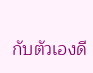กับตัวเองดี